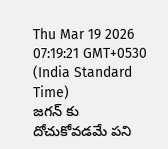Thu Mar 19 2026 07:19:21 GMT+0530 (India Standard Time)
జగన్ కు దోచుకోవడమే పని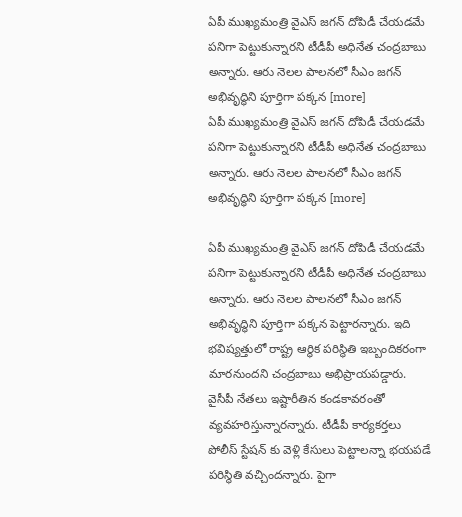ఏపీ ముఖ్యమంత్రి వైఎస్ జగన్ దోపిడీ చేయడమే పనిగా పెట్టుకున్నారని టీడీపీ అధినేత చంద్రబాబు అన్నారు. ఆరు నెలల పాలనలో సీఎం జగన్ అభివృద్ధిని పూర్తిగా పక్కన [more]
ఏపీ ముఖ్యమంత్రి వైఎస్ జగన్ దోపిడీ చేయడమే పనిగా పెట్టుకున్నారని టీడీపీ అధినేత చంద్రబాబు అన్నారు. ఆరు నెలల పాలనలో సీఎం జగన్ అభివృద్ధిని పూర్తిగా పక్కన [more]

ఏపీ ముఖ్యమంత్రి వైఎస్ జగన్ దోపిడీ చేయడమే పనిగా పెట్టుకున్నారని టీడీపీ అధినేత చంద్రబాబు అన్నారు. ఆరు నెలల పాలనలో సీఎం జగన్ అభివృద్ధిని పూర్తిగా పక్కన పెట్టారన్నారు. ఇది భవిష్యత్తులో రాష్ట్ర ఆర్థిక పరిస్థితి ఇబ్బందికరంగా మారనుందని చంద్రబాబు అభిప్రాయపడ్డారు. వైసీపీ నేతలు ఇష్టారీతిన కండకావరంతో వ్యవహరిస్తున్నారన్నారు. టీడీపీ కార్యకర్తలు పోలీస్ స్టేషన్ కు వెళ్లి కేసులు పెట్టాలన్నా భయపడే పరిస్థితి వచ్చిందన్నారు. పైగా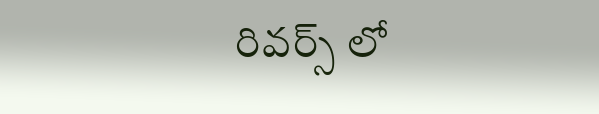రివర్స్ లో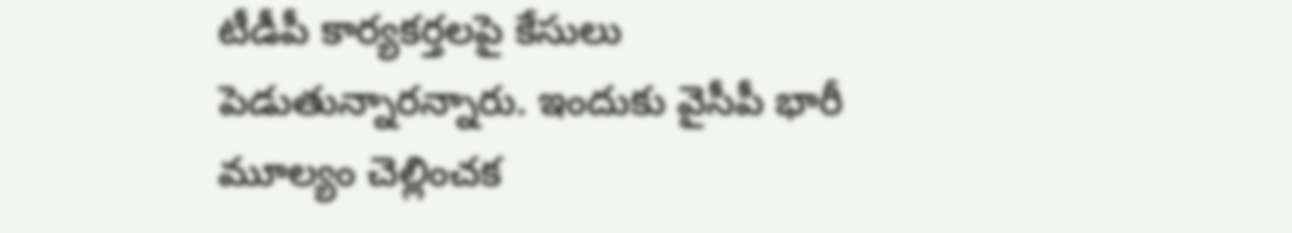టీడీపీ కార్యకర్తలపై కేసులు పెడుతున్నారన్నారు. ఇందుకు వైసీపీ భారీ మూల్యం చెల్లించక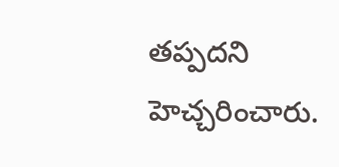తప్పదని హెచ్చరించారు.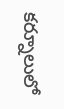కర్నూలులో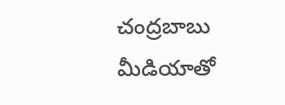చంద్రబాబు మీడియాతో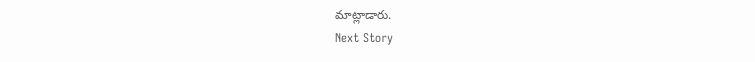మాట్లాడారు.
Next Story